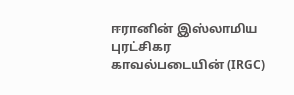ஈரானின் இஸ்லாமிய புரட்சிகர காவல்படையின் (IRGC)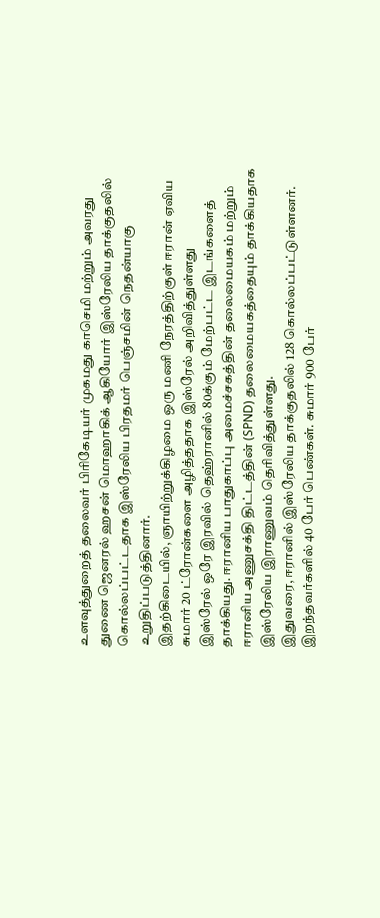உளவுத்துறைத் தலைவர் பிரிகேடியர் முகமது காசெமி மற்றும் அவரது துணை ஜெனரல் ஹசன் மொஹாகிக் ஆகியோர் இஸ்ரேலிய தாக்குதலில் கொல்லப்பட்டதாக இஸ்ரேலிய பிரதமர் பெஞ்சமின் நெதன்யாகு உறுதிப்படுத்தினார்.
இதற்கிடையில், ஞாயிற்றுக்கிழமை ஒரு மணி நேரத்திற்குள் ஈரான் ஏவிய சுமார் 20 ட்ரோன்களை அழித்ததாக இஸ்ரேல் அறிவித்துள்ளது
இஸ்ரேல் ஒரே இரவில் தெஹ்ரானில் 80க்கும் மேற்பட்ட இடங்களைத் தாக்கியது. ஈரானிய பாதுகாப்பு அமைச்சகத்தின் தலைமையகம் மற்றும் ஈரானிய அணுசக்தி திட்டத்தின் (SPND) தலைமையகத்தையும் தாக்கியதாக இஸ்ரேலிய இராணுவம் தெரிவித்துள்ளது.
இதுவரை, ஈரானில் இஸ்ரேலிய தாக்குதலில் 128 கொல்லப்பட்டுள்ளனர். இறந்தவர்களில் 40 பேர் பெண்கள். சுமார் 900 பேர்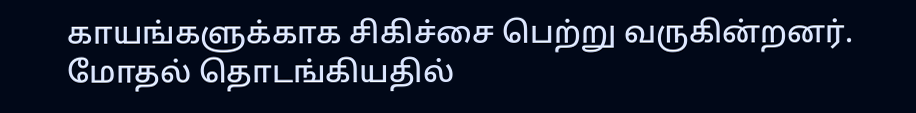காயங்களுக்காக சிகிச்சை பெற்று வருகின்றனர். மோதல் தொடங்கியதில்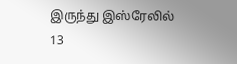இருந்து இஸ்ரேலில் 13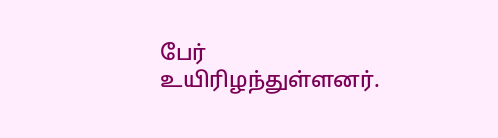பேர் உயிரிழந்துள்ளனர்.